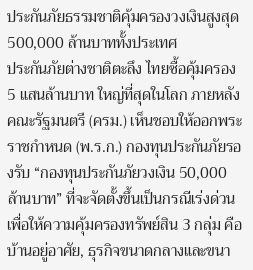ประกันภัยธรรมชาติคุ้มครองวงเงินสูงสุด 500,000 ล้านบาททั้งประเทศ
ประกันภัยต่างชาติตะลึง ไทยซื้อคุ้มครอง 5 แสนล้านบาท ใหญ่ที่สุดในโลก ภายหลังคณะรัฐมนตรี (ครม.) เห็นชอบให้ออกพระราชกำหนด (พ.ร.ก.) กองทุนประกันภัยรองรับ “กองทุนประกันภัยวงเงิน 50,000 ล้านบาท” ที่จะจัดตั้งขึ้นเป็นกรณีเร่งด่วนเพื่อให้ความคุ้มครองทรัพย์สิน 3 กลุ่ม คือ บ้านอยู่อาศัย, ธุรกิจขนาดกลางและขนา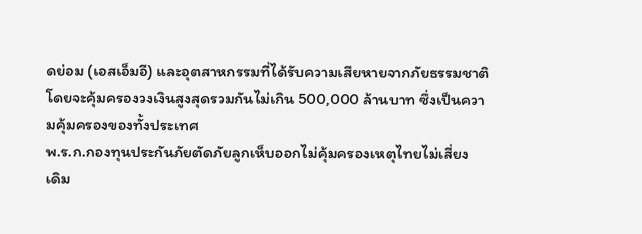ดย่อม (เอสเอ็มอี) และอุตสาหกรรมที่ได้รับความเสียหายจากภัยธรรมชาติโดยจะคุ้มครองวงเงินสูงสุดรวมกันไม่เกิน 500,000 ล้านบาท ซึ่งเป็นความคุ้มครองของทั้งประเทศ
พ.ร.ก.กองทุนประกันภัยตัดภัยลูกเห็บออกไม่คุ้มครองเหตุไทยไม่เสี่ยง
เดิม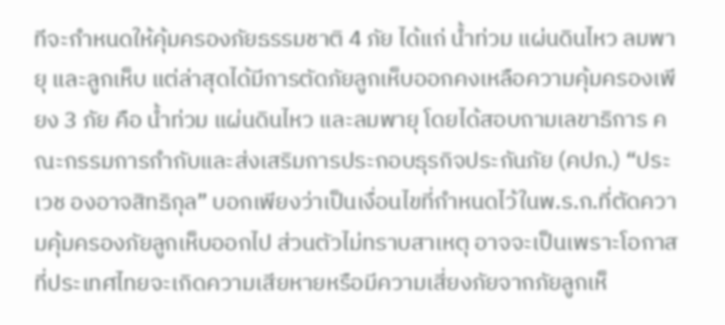ทีจะกำหนดให้คุ้มครองภัยธรรมชาติ 4 ภัย ได้แก่ น้ำท่วม แผ่นดินไหว ลมพายุ และลูกเห็บ แต่ล่าสุดได้มีการตัดภัยลูกเห็บออกคงเหลือความคุ้มครองเพียง 3 ภัย คือ น้ำท่วม แผ่นดินไหว และลมพายุ โดยได้สอบถามเลขาธิการ คณะกรรมการกำกับและส่งเสริมการประกอบธุรกิจประกันภัย (คปภ.) “ประเวช องอาจสิทธิกุล” บอกเพียงว่าเป็นเงื่อนไขที่กำหนดไว้ในพ.ร.ก.ที่ตัดความคุ้มครองภัยลูกเห็บออกไป ส่วนตัวไม่ทราบสาเหตุ อาจจะเป็นเพราะโอกาสที่ประเทศไทยจะเกิดความเสียหายหรือมีความเสี่ยงภัยจากภัยลูกเห็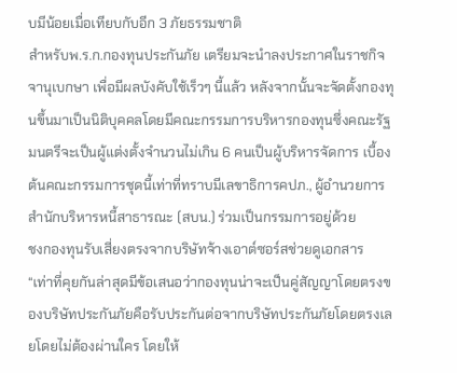บมีน้อยเมื่อเทียบกับอีก 3 ภัยธรรมชาติ
สำหรับพ.ร.ก.กองทุนประกันภัย เตรียมจะนำลงประกาศในราชกิจจานุเบกษา เพื่อมีผลบังคับใช้เร็วๆ นี้แล้ว หลังจากนั้นจะจัดตั้งกองทุนขึ้นมาเป็นนิติบุคคลโดยมีคณะกรรมการบริหารกองทุนซึ่งคณะรัฐมนตรีจะเป็นผู้แต่งตั้งจำนวนไม่เกิน 6 คนเป็นผู้บริหารจัดการ เบื้องต้นคณะกรรมการชุดนี้เท่าที่ทราบมีเลขาธิการคปภ., ผู้อำนวยการสำนักบริหารหนี้สาธารณะ (สบน.) ร่วมเป็นกรรมการอยู่ด้วย
ชงกองทุนรับเสี่ยงตรงจากบริษัทจ้างเอาต์ซอร์สช่วยดูเอกสาร
“เท่าที่คุยกันล่าสุดมีข้อเสนอว่ากองทุนน่าจะเป็นคู่สัญญาโดยตรงของบริษัทประกันภัยคือรับประกันต่อจากบริษัทประกันภัยโดยตรงเลยโดยไม่ต้องผ่านใคร โดยให้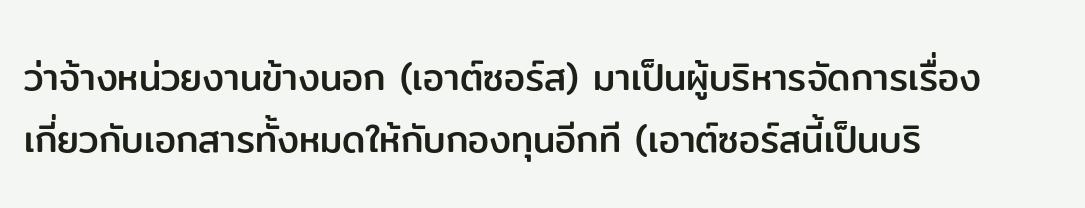ว่าจ้างหน่วยงานข้างนอก (เอาต์ซอร์ส) มาเป็นผู้บริหารจัดการเรื่องเกี่ยวกับเอกสารทั้งหมดให้กับกองทุนอีกที (เอาต์ซอร์สนี้เป็นบริ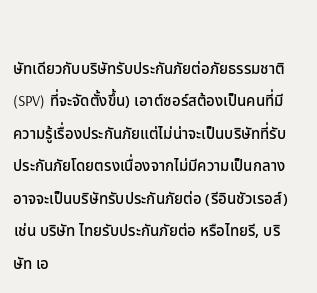ษัทเดียวกับบริษัทรับประกันภัยต่อภัยธรรมชาติ (SPV) ที่จะจัดตั้งขึ้น) เอาต์ซอร์สต้องเป็นคนที่มีความรู้เรื่องประกันภัยแต่ไม่น่าจะเป็นบริษัทที่รับประกันภัยโดยตรงเนื่องจากไม่มีความเป็นกลาง อาจจะเป็นบริษัทรับประกันภัยต่อ (รีอินชัวเรอส์) เช่น บริษัท ไทยรับประกันภัยต่อ หรือไทยรี, บริษัท เอ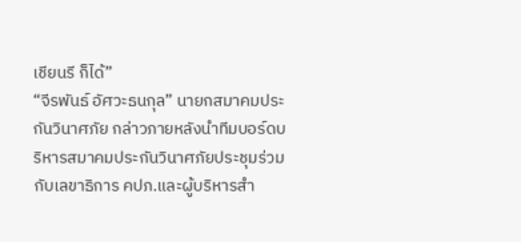เชียนรี ก็ได้”
“จีรพันธ์ อัศวะธนกุล” นายกสมาคมประกันวินาศภัย กล่าวภายหลังนำทีมบอร์ดบริหารสมาคมประกันวินาศภัยประชุมร่วมกับเลขาธิการ คปภ.และผู้บริหารสำ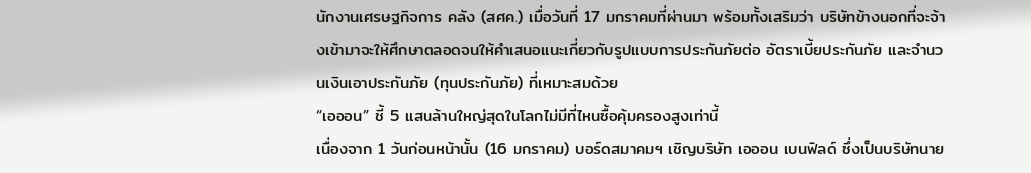นักงานเศรษฐกิจการ คลัง (สศค.) เมื่อวันที่ 17 มกราคมที่ผ่านมา พร้อมทั้งเสริมว่า บริษัทข้างนอกที่จะจ้างเข้ามาจะให้ศึกษาตลอดจนให้คำเสนอแนะเกี่ยวกับรูปแบบการประกันภัยต่อ อัตราเบี้ยประกันภัย และจำนวนเงินเอาประกันภัย (ทุนประกันภัย) ที่เหมาะสมด้วย
“เอออน” ชี้ 5 แสนล้านใหญ่สุดในโลกไม่มีที่ไหนซื้อคุ้มครองสูงเท่านี้
เนื่องจาก 1 วันก่อนหน้านั้น (16 มกราคม) บอร์ดสมาคมฯ เชิญบริษัท เอออน เบนฟิลด์ ซึ่งเป็นบริษัทนาย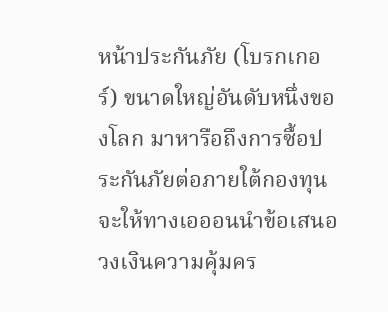หน้าประกันภัย (โบรกเกอร์) ขนาดใหญ่อันดับหนึ่งของโลก มาหารือถึงการซื้อประกันภัยต่อภายใต้กองทุน จะให้ทางเอออนนำข้อเสนอวงเงินความคุ้มคร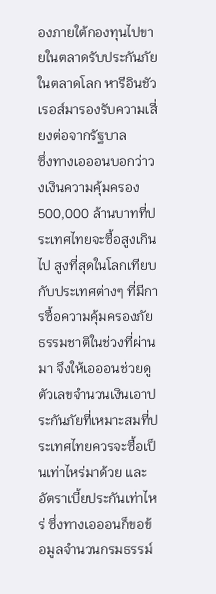องภายใต้กองทุนไปขายในตลาดรับประกันภัยในตลาดโลก หารีอินชัวเรอส์มารองรับความเสี่ยงต่อจากรัฐบาล
ซึ่งทางเอออนบอกว่าวงเงินความคุ้มครอง 500,000 ล้านบาทที่ประเทศไทยจะซื้อสูงเกินไป สูงที่สุดในโลกเทียบกับประเทศต่างๆ ที่มีการซื้อความคุ้มครองภัยธรรมชาติในช่วงที่ผ่านมา จึงให้เอออนช่วยดูตัวเลขจำนวนเงินเอาประกันภัยที่เหมาะสมที่ประเทศไทยควรจะซื้อเป็นเท่าไหร่มาด้วย และอัตราเบี้ยประกันเท่าไหร่ ซึ่งทางเอออนก็ขอข้อมูลจำนวนกรมธรรม์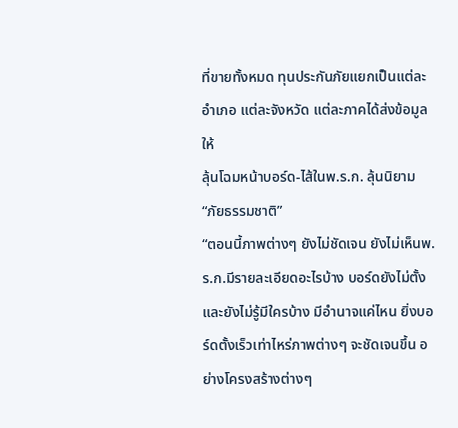ที่ขายทั้งหมด ทุนประกันภัยแยกเป็นแต่ละอำเภอ แต่ละจังหวัด แต่ละภาคได้ส่งข้อมูลให้
ลุ้นโฉมหน้าบอร์ด-ไส้ในพ.ร.ก. ลุ้นนิยาม “ภัยธรรมชาติ”
“ตอนนี้ภาพต่างๆ ยังไม่ชัดเจน ยังไม่เห็นพ.ร.ก.มีรายละเอียดอะไรบ้าง บอร์ดยังไม่ตั้งและยังไม่รู้มีใครบ้าง มีอำนาจแค่ไหน ยิ่งบอร์ดตั้งเร็วเท่าไหร่ภาพต่างๆ จะชัดเจนขึ้น อย่างโครงสร้างต่างๆ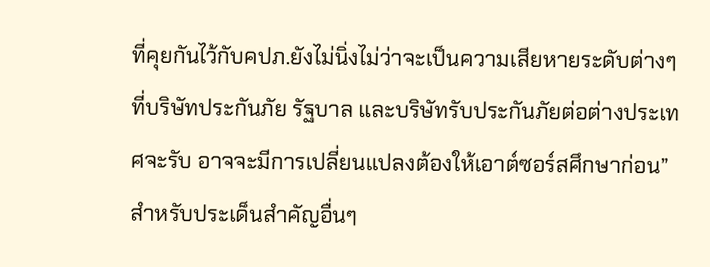ที่คุยกันไว้กับคปภ.ยังไม่นิ่งไม่ว่าจะเป็นความเสียหายระดับต่างๆ ที่บริษัทประกันภัย รัฐบาล และบริษัทรับประกันภัยต่อต่างประเทศจะรับ อาจจะมีการเปลี่ยนแปลงต้องให้เอาต์ซอร์สศึกษาก่อน”
สำหรับประเด็นสำคัญอื่นๆ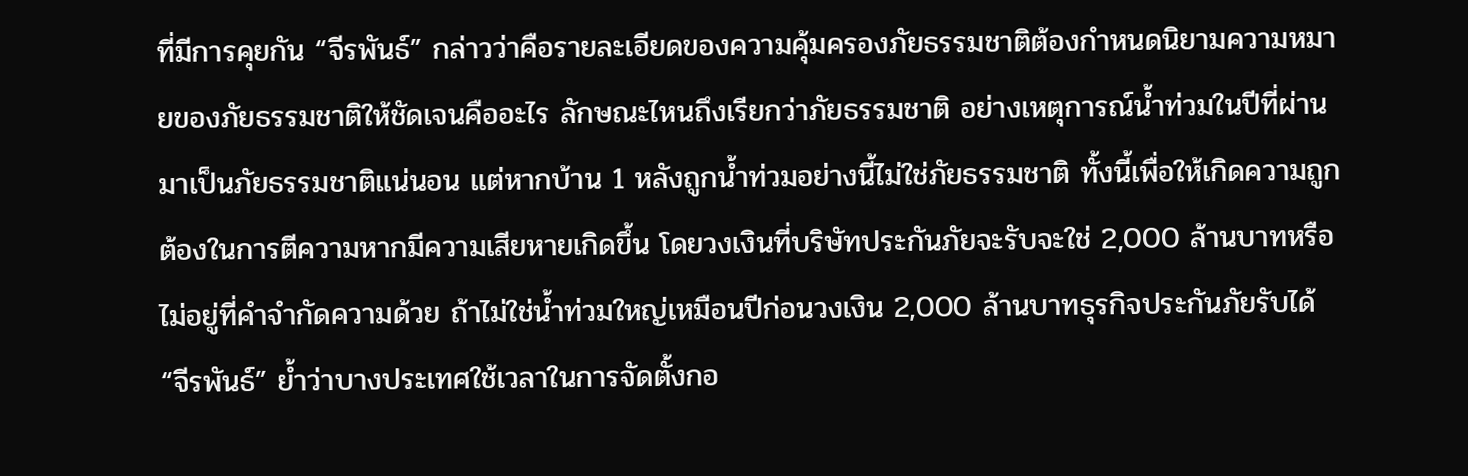ที่มีการคุยกัน “จีรพันธ์” กล่าวว่าคือรายละเอียดของความคุ้มครองภัยธรรมชาติต้องกำหนดนิยามความหมายของภัยธรรมชาติให้ชัดเจนคืออะไร ลักษณะไหนถึงเรียกว่าภัยธรรมชาติ อย่างเหตุการณ์น้ำท่วมในปีที่ผ่านมาเป็นภัยธรรมชาติแน่นอน แต่หากบ้าน 1 หลังถูกน้ำท่วมอย่างนี้ไม่ใช่ภัยธรรมชาติ ทั้งนี้เพื่อให้เกิดความถูกต้องในการตีความหากมีความเสียหายเกิดขึ้น โดยวงเงินที่บริษัทประกันภัยจะรับจะใช่ 2,000 ล้านบาทหรือไม่อยู่ที่คำจำกัดความด้วย ถ้าไม่ใช่น้ำท่วมใหญ่เหมือนปีก่อนวงเงิน 2,000 ล้านบาทธุรกิจประกันภัยรับได้
“จีรพันธ์” ย้ำว่าบางประเทศใช้เวลาในการจัดตั้งกอ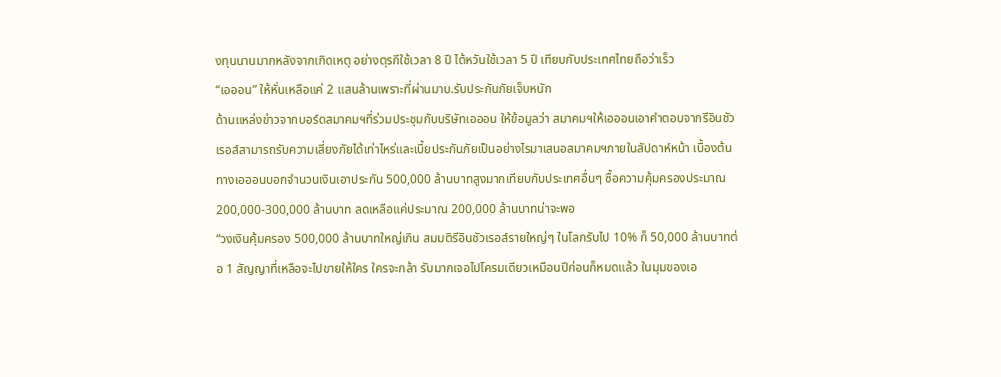งทุนนานมากหลังจากเกิดเหตุ อย่างตุรกีใช้เวลา 8 ปี ไต้หวันใช้เวลา 5 ปี เทียบกับประเทศไทยถือว่าเร็ว
“เอออน” ให้หั่นเหลือแค่ 2 แสนล้านเพราะที่ผ่านมาบ.รับประกันภัยเจ็บหนัก
ด้านแหล่งข่าวจากบอร์ดสมาคมฯที่ร่วมประชุมกับบริษัทเอออน ให้ข้อมูลว่า สมาคมฯให้เอออนเอาคำตอบจากรีอินชัวเรอส์สามารถรับความเสี่ยงภัยได้เท่าไหร่และเบี้ยประกันภัยเป็นอย่างไรมาเสนอสมาคมฯภายในสัปดาห์หน้า เบื้องต้นทางเอออนบอกจำนวนเงินเอาประกัน 500,000 ล้านบาทสูงมากเทียบกับประเทศอื่นๆ ซื้อความคุ้มครองประมาณ 200,000-300,000 ล้านบาท ลดเหลือแค่ประมาณ 200,000 ล้านบาทน่าจะพอ
“วงเงินคุ้มครอง 500,000 ล้านบาทใหญ่เกิน สมมติรีอินชัวเรอส์รายใหญ่ๆ ในโลกรับไป 10% ก็ 50,000 ล้านบาทต่อ 1 สัญญาที่เหลือจะไปขายให้ใคร ใครจะกล้า รับมากเจอไปโครมเดียวเหมือนปีก่อนก็หมดแล้ว ในมุมของเอ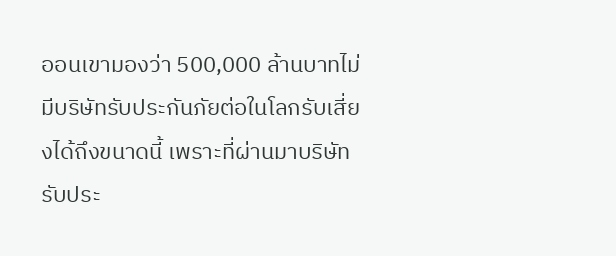ออนเขามองว่า 500,000 ล้านบาทไม่มีบริษัทรับประกันภัยต่อในโลกรับเสี่ยงได้ถึงขนาดนี้ เพราะที่ผ่านมาบริษัทรับประ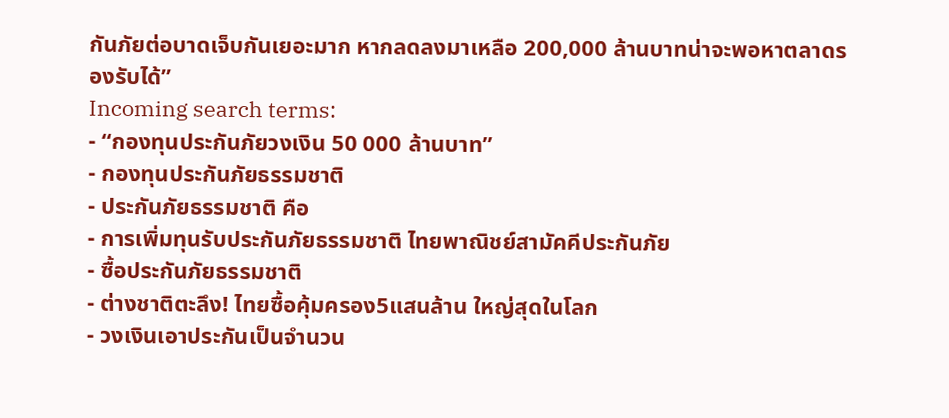กันภัยต่อบาดเจ็บกันเยอะมาก หากลดลงมาเหลือ 200,000 ล้านบาทน่าจะพอหาตลาดรองรับได้”
Incoming search terms:
- “กองทุนประกันภัยวงเงิน 50 000 ล้านบาท”
- กองทุนประกันภัยธรรมชาติ
- ประกันภัยธรรมชาติ คือ
- การเพิ่มทุนรับประกันภัยธรรมชาติ ไทยพาณิชย์สามัคคีประกันภัย
- ซื้อประกันภัยธรรมชาติ
- ต่างชาติตะลึง! ไทยซื้อคุ้มครอง5แสนล้าน ใหญ่สุดในโลก
- วงเงินเอาประกันเป็นจำนวน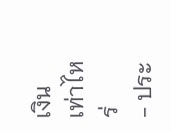เงินเท่าไหร่
- ประ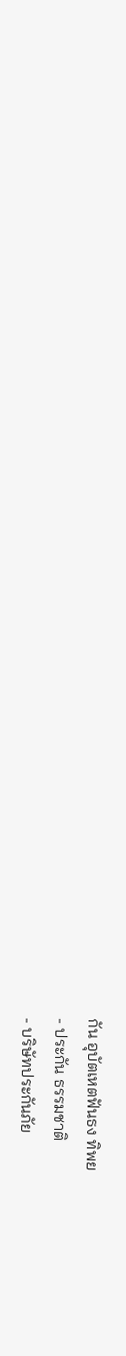กัน อุบัตเหตฟันธง ทิพย
- ประกัน ธรรมชาติ
- บริษัทประกันภัย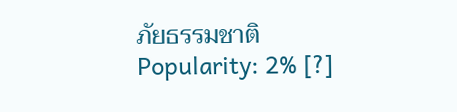ภัยธรรมชาติ
Popularity: 2% [?]